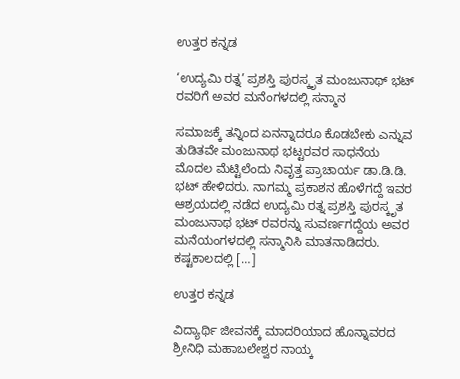ಉತ್ತರ ಕನ್ನಡ

‘ಉದ್ಯಮಿ ರತ್ನ’ ಪ್ರಶಸ್ತಿ ಪುರಸ್ಕೃತ ಮಂಜುನಾಥ್ ಭಟ್ ರವರಿಗೆ ಅವರ ಮನೆಂಗಳದಲ್ಲಿ ಸನ್ಮಾನ

ಸಮಾಜಕ್ಕೆ ತನ್ನಿಂದ ಏನನ್ನಾದರೂ ಕೊಡಬೇಕು ಎನ್ನುವ ತುಡಿತವೇ ಮಂಜುನಾಥ ಭಟ್ಟರವರ ಸಾಧನೆಯ ಮೊದಲ ಮೆಟ್ಟಿಲೆಂದು ನಿವೃತ್ತ ಪ್ರಾಚಾರ್ಯ ಡಾ.ಡಿ.ಡಿ. ಭಟ್ ಹೇಳಿದರು. ನಾಗಮ್ಮ ಪ್ರಕಾಶನ ಹೊಳೆಗದ್ದೆ ಇವರ ಆಶ್ರಯದಲ್ಲಿ ನಡೆದ ಉದ್ಯಮಿ ರತ್ನ ಪ್ರಶಸ್ತಿ ಪುರಸ್ಕೃತ ಮಂಜುನಾಥ ಭಟ್ ರವರನ್ನು ಸುವರ್ಣಗದ್ದೆಯ ಅವರ ಮನೆಯಂಗಳದಲ್ಲಿ ಸನ್ಮಾನಿಸಿ ಮಾತನಾಡಿದರು. ಕಷ್ಟಕಾಲದಲ್ಲಿ […]

ಉತ್ತರ ಕನ್ನಡ

ವಿದ್ಯಾರ್ಥಿ ಜೀವನಕ್ಕೆ ಮಾದರಿಯಾದ ಹೊನ್ನಾವರದ ಶ್ರೀನಿಧಿ ಮಹಾಬಲೇಶ್ವರ ನಾಯ್ಕ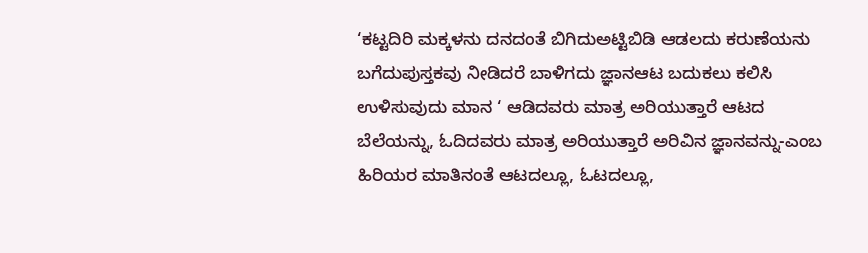‘ಕಟ್ಟದಿರಿ ಮಕ್ಕಳನು ದನದಂತೆ ಬಿಗಿದುಅಟ್ಟಿಬಿಡಿ ಆಡಲದು ಕರುಣೆಯನು ಬಗೆದುಪುಸ್ತಕವು ನೀಡಿದರೆ ಬಾಳಿಗದು ಜ್ಞಾನಆಟ ಬದುಕಲು ಕಲಿಸಿ ಉಳಿಸುವುದು ಮಾನ ‘ ಆಡಿದವರು ಮಾತ್ರ ಅರಿಯುತ್ತಾರೆ ಆಟದ ಬೆಲೆಯನ್ನು, ಓದಿದವರು ಮಾತ್ರ ಅರಿಯುತ್ತಾರೆ ಅರಿವಿನ ಜ್ಞಾನವನ್ನು-ಎಂಬ ಹಿರಿಯರ ಮಾತಿನಂತೆ ಆಟದಲ್ಲೂ, ಓಟದಲ್ಲೂ,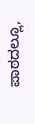ಪಾಠದಲ್ಲೂ,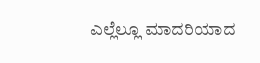ಎಲ್ಲೆಲ್ಲೂ ಮಾದರಿಯಾದ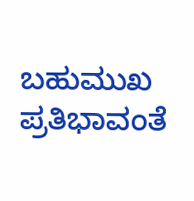ಬಹುಮುಖ ಪ್ರತಿಭಾವಂತೆ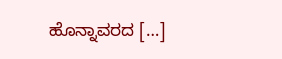ಹೊನ್ನಾವರದ […]